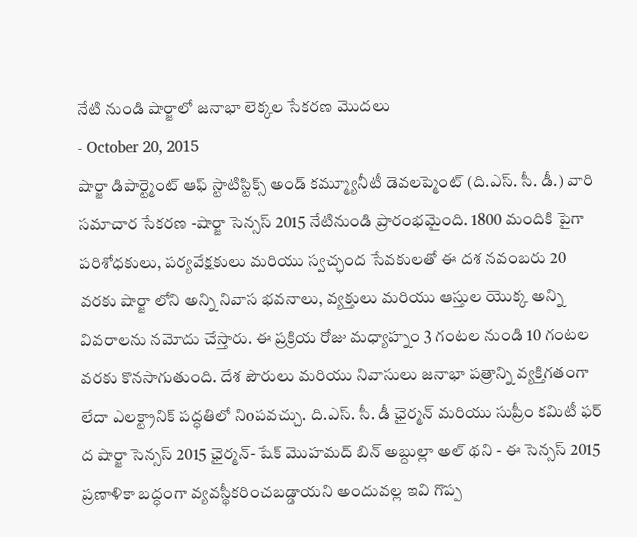నేటి నుండి షార్జాలో జనాభా లెక్కల సేకరణ మొదలు
- October 20, 2015
షార్జా డిపార్ట్మెంట్ ఆఫ్ స్టాటిస్టిక్స్ అండ్ కమ్మ్యూనీటీ డెవలప్మెంట్ (ది.ఎస్. సీ. డీ.) వారి సమాచార సేకరణ -షార్జా సెన్సస్ 2015 నేటినుండి ప్రారంభమైంది. 1800 మందికి పైగా పరిశోధకులు, పర్యవేక్షకులు మరియు స్వచ్ఛంద సేవకులతో ఈ దశ నవంబరు 20 వరకు షార్జా లోని అన్ని నివాస భవనాలు, వ్యక్తులు మరియు ఆస్తుల యొక్క అన్ని వివరాలను నమోదు చేస్తారు. ఈ ప్రక్రియ రోజు మధ్యాహ్నం 3 గంటల నుండి 10 గంటల వరకు కొనసాగుతుంది. దేశ పౌరులు మరియు నివాసులు జనాభా పత్రాన్ని వ్యక్తిగతంగా లేదా ఎలక్ట్రానిక్ పద్ధతిలో నిoపవచ్చు. ది.ఎస్. సీ. డీ ఛైర్మన్ మరియు సుప్రీం కమిటీ ఫర్ ద షార్జా సెన్సస్ 2015 ఛైర్మన్- షేక్ మొహమద్ బిన్ అబ్దుల్లా అల్ థని - ఈ సెన్సస్ 2015 ప్రణాళికా బద్ధంగా వ్యవస్థీకరించబడ్డాయని అందువల్ల ఇవి గొప్ప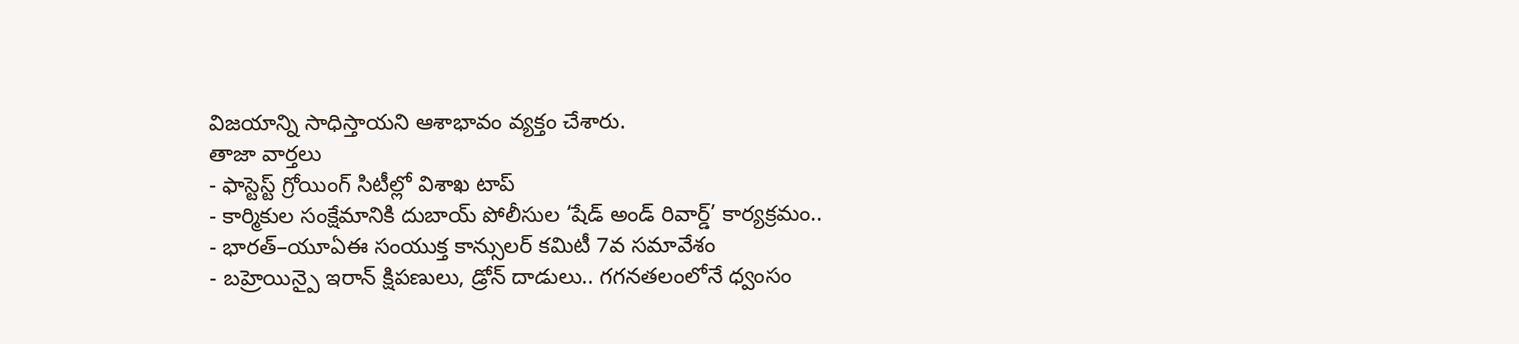విజయాన్ని సాధిస్తాయని ఆశాభావం వ్యక్తం చేశారు.
తాజా వార్తలు
- ఫాస్టెస్ట్ గ్రోయింగ్ సిటీల్లో విశాఖ టాప్
- కార్మికుల సంక్షేమానికి దుబాయ్ పోలీసుల ‘షేడ్ అండ్ రివార్డ్’ కార్యక్రమం..
- భారత్–యూఏఈ సంయుక్త కాన్సులర్ కమిటీ 7వ సమావేశం
- బహ్రెయిన్పై ఇరాన్ క్షిపణులు, డ్రోన్ దాడులు.. గగనతలంలోనే ధ్వంసం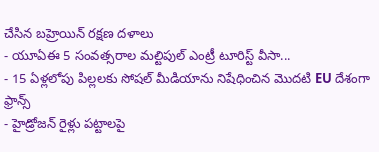చేసిన బహ్రెయిన్ రక్షణ దళాలు
- యూఏఈ 5 సంవత్సరాల మల్టిపుల్ ఎంట్రీ టూరిస్ట్ వీసా...
- 15 ఏళ్లలోపు పిల్లలకు సోషల్ మీడియాను నిషేధించిన మొదటి EU దేశంగా ఫ్రాన్స్
- హైడ్రోజన్ రైళ్లు పట్టాలపై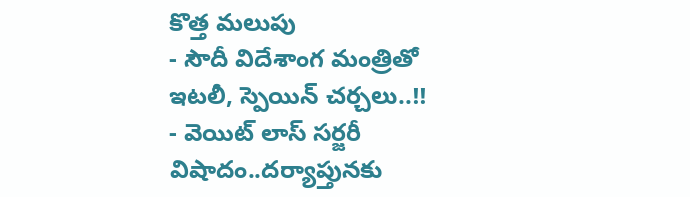కొత్త మలుపు
- సౌదీ విదేశాంగ మంత్రితో ఇటలీ, స్పెయిన్ చర్చలు..!!
- వెయిట్ లాస్ సర్జరీ విషాదం..దర్యాప్తునకు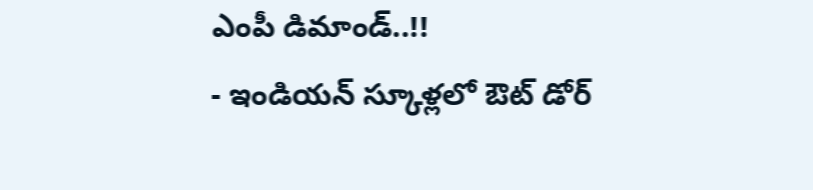ఎంపీ డిమాండ్..!!
- ఇండియన్ స్కూళ్లలో ఔట్ డోర్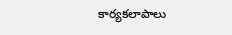కార్యకలాపాలు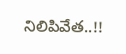నిలిపివేత..!!